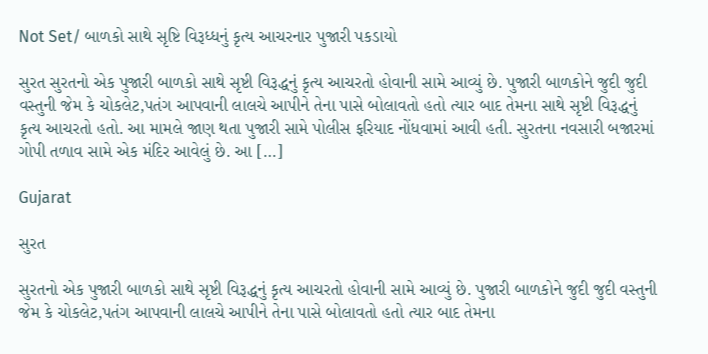Not Set/ બાળકો સાથે સૃષ્ટિ વિરૂધ્ધનું કૃત્ય આચરનાર પુજારી પકડાયો

સુરત સુરતનો એક પુજારી બાળકો સાથે સૃષ્ટી વિરૂદ્ધનું કૃત્ય આચરતો હોવાની સામે આવ્યું છે. પુજારી બાળકોને જુદી જુદી વસ્તુની જેમ કે ચોકલેટ,પતંગ આપવાની લાલચે આપીને તેના પાસે બોલાવતો હતો ત્યાર બાદ તેમના સાથે સૃષ્ટી વિરૂદ્ધનું કૃત્ય આચરતો હતો. આ મામલે જાણ થતા પુજારી સામે પોલીસ ફરિયાદ નોંધવામાં આવી હતી. સુરતના નવસારી બજારમાં ગોપી તળાવ સામે એક મંદિર આવેલું છે. આ […]

Gujarat

સુરત

સુરતનો એક પુજારી બાળકો સાથે સૃષ્ટી વિરૂદ્ધનું કૃત્ય આચરતો હોવાની સામે આવ્યું છે. પુજારી બાળકોને જુદી જુદી વસ્તુની જેમ કે ચોકલેટ,પતંગ આપવાની લાલચે આપીને તેના પાસે બોલાવતો હતો ત્યાર બાદ તેમના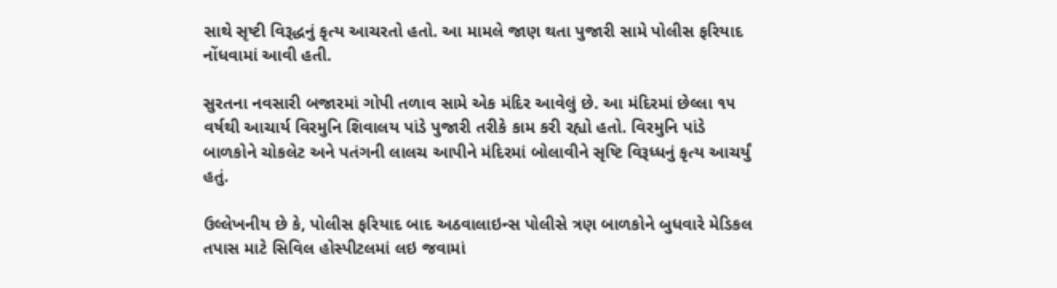સાથે સૃષ્ટી વિરૂદ્ધનું કૃત્ય આચરતો હતો. આ મામલે જાણ થતા પુજારી સામે પોલીસ ફરિયાદ નોંધવામાં આવી હતી.

સુરતના નવસારી બજારમાં ગોપી તળાવ સામે એક મંદિર આવેલું છે. આ મંદિરમાં છેલ્લા ૧૫ વર્ષથી આચાર્ય વિરમુનિ શિવાલય પાંડે પુજારી તરીકે કામ કરી રહ્યો હતો. વિરમુનિ પાંડે બાળકોને ચોકલેટ અને પતંગની લાલચ આપીને મંદિરમાં બોલાવીને સૃષ્ટિ વિરૂધ્ધનું કૃત્ય આચર્યું હતું.

ઉલ્લેખનીય છે કે, પોલીસ ફરિયાદ બાદ અઠવાલાઇન્સ પોલીસે ત્રણ બાળકોને બુધવારે મેડિકલ તપાસ માટે સિવિલ હોસ્પીટલમાં લઇ જવામાં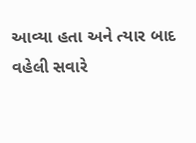આવ્યા હતા અને ત્યાર બાદ વહેલી સવારે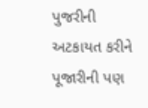પુજરીની અટકાયત કરીને પૂજારીની પણ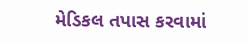મેડિકલ તપાસ કરવામાં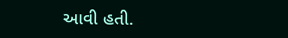આવી હતી.